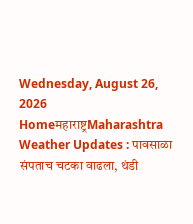Wednesday, August 26, 2026
Homeमहाराष्ट्रMaharashtra Weather Updates : पावसाळा संपताच चटका वाढला, थंडी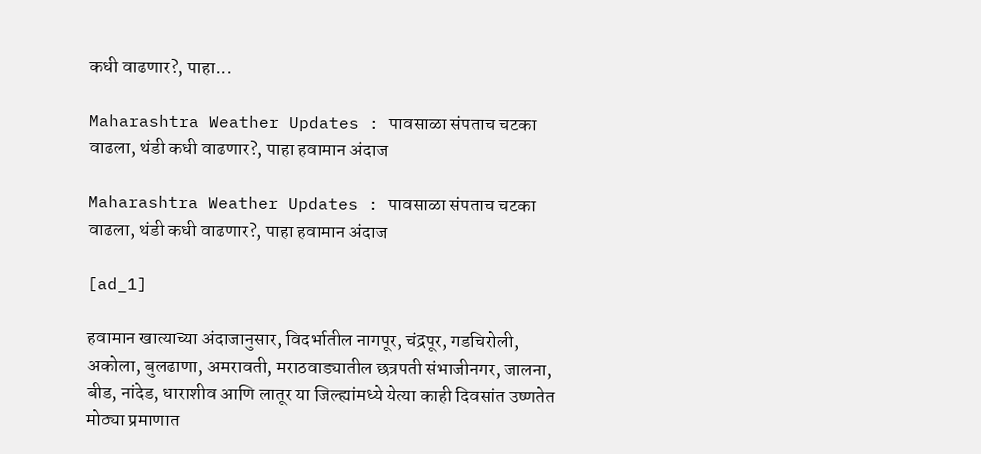कधी वाढणार?, पाहा...

Maharashtra Weather Updates : पावसाळा संपताच चटका वाढला, थंडी कधी वाढणार?, पाहा हवामान अंदाज

Maharashtra Weather Updates : पावसाळा संपताच चटका वाढला, थंडी कधी वाढणार?, पाहा हवामान अंदाज

[ad_1]

हवामान खात्याच्या अंदाजानुसार, विदर्भातील नागपूर, चंद्रपूर, गडचिरोली, अकोला, बुलढाणा, अमरावती, मराठवाड्यातील छत्रपती संभाजीनगर, जालना, बीड, नांदेड, धाराशीव आणि लातूर या जिल्ह्यांमध्ये येत्या काही दिवसांत उष्णतेत मोठ्या प्रमाणात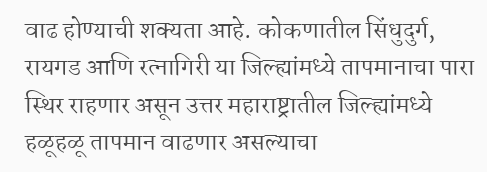वाढ होण्याची शक्यता आहे. कोकणातील सिंधुदुर्ग, रायगड आणि रत्नागिरी या जिल्ह्यांमध्ये तापमानाचा पारा स्थिर राहणार असून उत्तर महाराष्ट्रातील जिल्ह्यांमध्ये हळूहळू तापमान वाढणार असल्याचा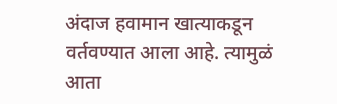अंदाज हवामान खात्याकडून वर्तवण्यात आला आहे. त्यामुळं आता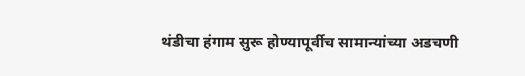थंडीचा हंगाम सुरू होण्यापूर्वीच सामान्यांच्या अडचणी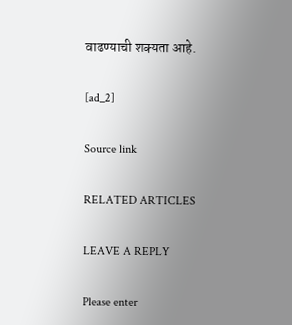वाढण्याची शक्यता आहे.

[ad_2]

Source link

RELATED ARTICLES

LEAVE A REPLY

Please enter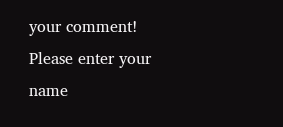your comment!
Please enter your name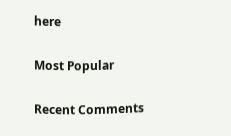here

Most Popular

Recent Comments